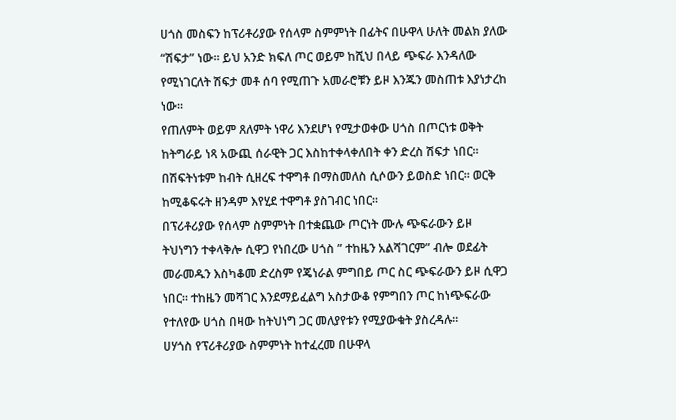ሀጎስ መስፍን ከፕሪቶሪያው የሰላም ስምምነት በፊትና በሁዋላ ሁለት መልክ ያለው “ሽፍታ” ነው። ይህ አንድ ክፍለ ጦር ወይም ከሺህ በላይ ጭፍራ እንዳለው የሚነገርለት ሽፍታ መቶ ሰባ የሚጠጉ አመራሮቹን ይዞ እንጁን መስጠቱ እያነታረከ ነው።
የጠለምት ወይም ጸለምት ነዋሪ እንደሆነ የሚታወቀው ሀጎስ በጦርነቱ ወቅት ከትግራይ ነጻ አውጪ ሰራዊት ጋር እስከተቀላቀለበት ቀን ድረስ ሽፍታ ነበር። በሽፍትነቱም ከብት ሲዘረፍ ተዋግቶ በማስመለስ ሲሶውን ይወስድ ነበር። ወርቅ ከሚቆፍሩት ዘንዳም እየሂደ ተዋግቶ ያስገብር ነበር።
በፕሪቶሪያው የሰላም ስምምነት በተቋጨው ጦርነት ሙሉ ጭፍራውን ይዞ ትህነግን ተቀላቅሎ ሲዋጋ የነበረው ሀጎስ ” ተከዜን አልሻገርም” ብሎ ወደፊት መራመዱን እስካቆመ ድረስም የጄነራል ምግበይ ጦር ስር ጭፍራውን ይዞ ሲዋጋ ነበር። ተከዜን መሻገር እንደማይፈልግ አስታውቆ የምግበን ጦር ከነጭፍራው የተለየው ሀጎስ በዛው ከትህነግ ጋር መለያየቱን የሚያውቁት ያስረዳሉ።
ሀሃጎስ የፕሪቶሪያው ስምምነት ከተፈረመ በሁዋላ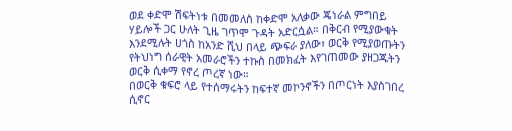ወደ ቀድሞ ሽፍትነቱ በመመለስ ከቀድሞ አለቃው ጄነራል ምግበይ ሃይሎች ጋር ሁለት ጊዜ ገጥሞ ጉዳት አድርሷል። በቅርብ የሚያውቁት እንደሚሉት ሀጎስ ከአንድ ሺህ በላይ ጭፍራ ያለው፣ ወርቅ የሚያወጡትን የትህነግ ሰራዊት አመራሮችን ተኩስ በመክፈት እየገጠመው ያዘጋጁትን ወርቅ ሲቀማ የኖረ ጦረኛ ነው።
በወርቅ ቁፍሮ ላይ የተሰማሩትን ከፍተኛ መኮንኖችን በጦርነት እያስገበረ ሲኖር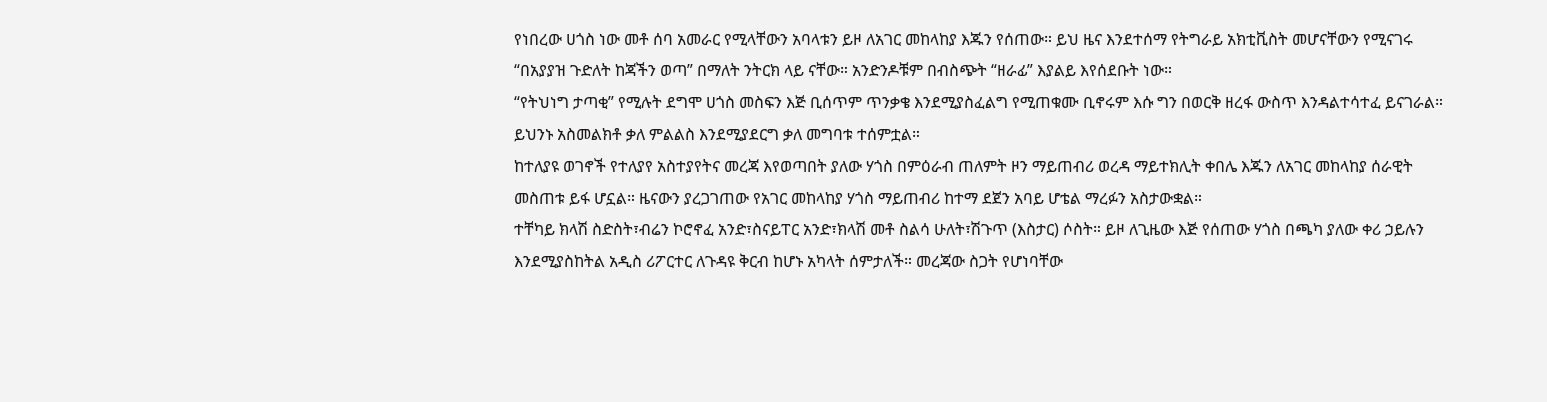የነበረው ሀጎስ ነው መቶ ሰባ አመራር የሚላቸውን አባላቱን ይዞ ለአገር መከላከያ እጁን የሰጠው። ይህ ዜና እንደተሰማ የትግራይ አክቲቪስት መሆናቸውን የሚናገሩ “በአያያዝ ጉድለት ከጃችን ወጣ” በማለት ንትርክ ላይ ናቸው። አንድንዶቹም በብስጭት “ዘራፊ” እያልይ እየሰደቡት ነው።
“የትህነግ ታጣቂ” የሚሉት ደግሞ ሀጎስ መስፍን እጅ ቢሰጥም ጥንቃቄ እንደሚያስፈልግ የሚጠቁሙ ቢኖሩም እሱ ግን በወርቅ ዘረፋ ውስጥ እንዳልተሳተፈ ይናገራል። ይህንኑ አስመልክቶ ቃለ ምልልስ እንደሚያደርግ ቃለ መግባቱ ተሰምቷል።
ከተለያዩ ወገኖች የተለያየ አስተያየትና መረጃ እየወጣበት ያለው ሃጎስ በምዕራብ ጠለምት ዞን ማይጠብሪ ወረዳ ማይተክሊት ቀበሌ እጁን ለአገር መከላከያ ሰራዊት መስጠቱ ይፋ ሆኗል። ዜናውን ያረጋገጠው የአገር መከላከያ ሃጎስ ማይጠብሪ ከተማ ደጀን አባይ ሆቴል ማረፉን አስታውቋል።
ተቸካይ ክላሽ ስድስት፣ብሬን ኮሮኖፈ አንድ፣ስናይፐር አንድ፣ክላሽ መቶ ስልሳ ሁለት፣ሽጉጥ (እስታር) ሶስት። ይዞ ለጊዜው እጅ የሰጠው ሃጎስ በጫካ ያለው ቀሪ ኃይሉን እንደሚያስከትል አዲስ ሪፖርተር ለጉዳዩ ቅርብ ከሆኑ አካላት ሰምታለች። መረጃው ስጋት የሆነባቸው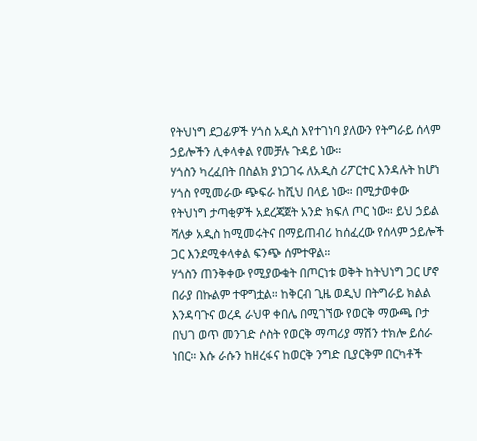የትህነግ ደጋፊዎች ሃጎስ አዲስ እየተገነባ ያለውን የትግራይ ሰላም ኃይሎችን ሊቀላቀል የመቻሉ ጉዳይ ነው።
ሃጎስን ካረፈበት በስልክ ያነጋገሩ ለአዲስ ሪፖርተር እንዳሉት ከሆነ ሃጎስ የሚመራው ጭፍራ ከሺህ በላይ ነው። በሚታወቀው የትህነግ ታጣቂዎች አደረጃጀት አንድ ክፍለ ጦር ነው። ይህ ኃይል ሻለቃ አዲስ ከሚመሩትና በማይጠብሪ ከሰፈረው የሰላም ኃይሎች ጋር እንደሚቀላቀል ፍንጭ ሰምተዋል።
ሃጎስን ጠንቅቀው የሚያውቁት በጦርነቱ ወቅት ከትህነግ ጋር ሆኖ በራያ በኩልም ተዋግቷል። ከቅርብ ጊዜ ወዲህ በትግራይ ክልል እንዳባጉና ወረዳ ራህዋ ቀበሌ በሚገኘው የወርቅ ማውጫ ቦታ በህገ ወጥ መንገድ ሶስት የወርቅ ማጣሪያ ማሽን ተክሎ ይሰራ ነበር። እሱ ራሱን ከዘረፋና ከወርቅ ንግድ ቢያርቅም በርካቶች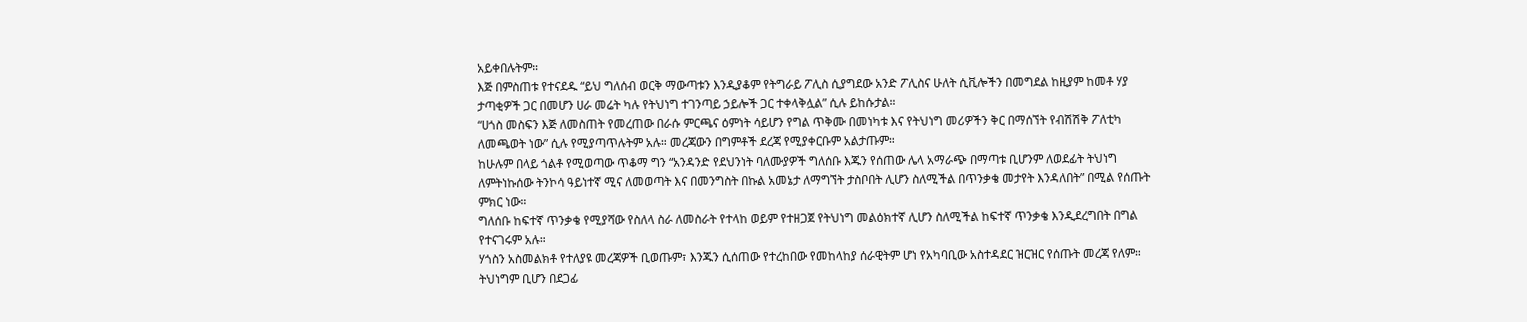አይቀበሉትም።
እጅ በምስጠቱ የተናደዱ “ይህ ግለሰብ ወርቅ ማውጣቱን እንዲያቆም የትግራይ ፖሊስ ሲያግደው አንድ ፖሊስና ሁለት ሲቪሎችን በመግደል ከዚያም ከመቶ ሃያ ታጣቂዎች ጋር በመሆን ሀራ መሬት ካሉ የትህነግ ተገንጣይ ኃይሎች ጋር ተቀላቅሏል” ሲሉ ይከሱታል።
“ሀጎስ መስፍን እጅ ለመስጠት የመረጠው በራሱ ምርጫና ዕምነት ሳይሆን የግል ጥቅሙ በመነካቱ እና የትህነግ መሪዎችን ቅር በማሰኘት የብሽሽቅ ፖለቲካ ለመጫወት ነው” ሲሉ የሚያጣጥሉትም አሉ። መረጃውን በግምቶች ደረጃ የሚያቀርቡም አልታጡም።
ከሁሉም በላይ ጎልቶ የሚወጣው ጥቆማ ግን “አንዳንድ የደህንነት ባለሙያዎች ግለሰቡ እጁን የሰጠው ሌላ አማራጭ በማጣቱ ቢሆንም ለወደፊት ትህነግ ለምትነኩሰው ትንኮሳ ዓይነተኛ ሚና ለመወጣት እና በመንግስት በኩል አመኔታ ለማግኘት ታስቦበት ሊሆን ስለሚችል በጥንቃቄ መታየት እንዳለበት” በሚል የሰጡት ምክር ነው።
ግለሰቡ ከፍተኛ ጥንቃቄ የሚያሻው የስለላ ስራ ለመስራት የተላከ ወይም የተዘጋጀ የትህነግ መልዕክተኛ ሊሆን ስለሚችል ከፍተኛ ጥንቃቄ እንዲደረግበት በግል የተናገሩም አሉ።
ሃጎስን አስመልክቶ የተለያዩ መረጃዎች ቢወጡም፣ እንጁን ሲሰጠው የተረከበው የመከላከያ ሰራዊትም ሆነ የአካባቢው አስተዳደር ዝርዝር የሰጡት መረጃ የለም። ትህነግም ቢሆን በደጋፊ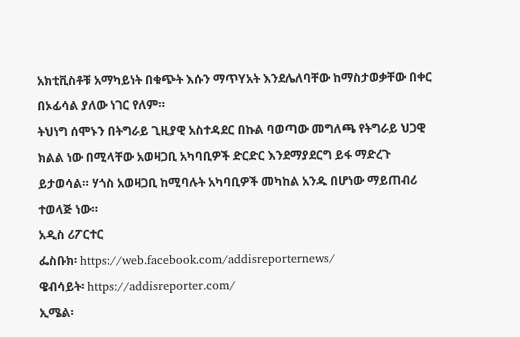አክቲቪስቶቹ አማካይነት በቁጭት እሱን ማጥYአት እንደሌለባቸው ከማስታወቃቸው በቀር በኦፊሳል ያለው ነገር የለም።
ትህነግ ሰሞኑን በትግራይ ጊዚያዊ አስተዳደር በኩል ባወጣው መግለጫ የትግራይ ህጋዊ ክልል ነው በሚላቸው አወዛጋቢ አካባቢዎች ድርድር እንደማያደርግ ይፋ ማድረጉ ይታወሳል። ሃጎስ አወዛጋቢ ከሚባሉት አካባቢዎች መካከል አንዱ በሆነው ማይጠብሪ ተወላጅ ነው።
አዲስ ሪፖርተር
ፌስቡክ፡ https://web.facebook.com/addisreporternews/
ዌብሳይት፡ https://addisreporter.com/
ኢሜል፡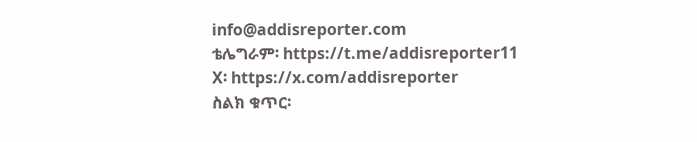info@addisreporter.com
ቴሌግራም፡ https://t.me/addisreporter11
X፡ https://x.com/addisreporter
ስልክ ቁጥር፡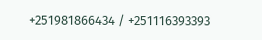+251981866434 / +251116393393